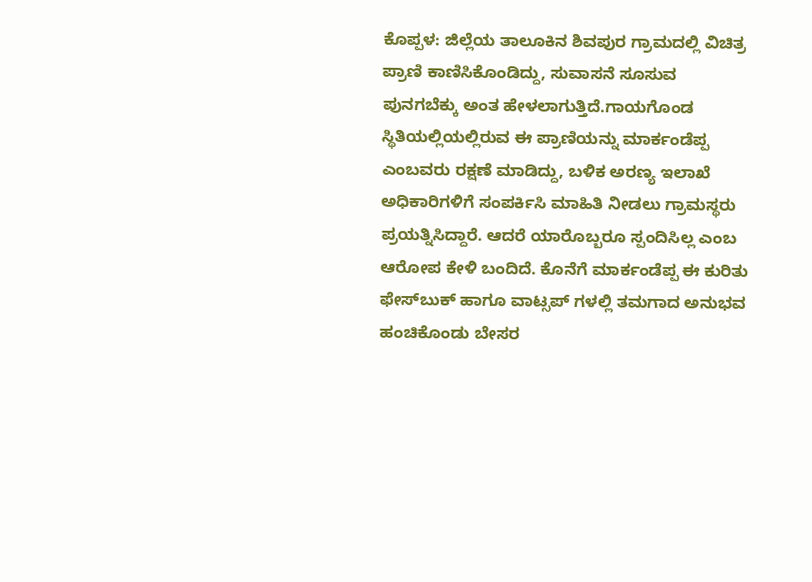ಕೊಪ್ಪಳ: ಜಿಲ್ಲೆಯ ತಾಲೂಕಿನ ಶಿವಪುರ ಗ್ರಾಮದಲ್ಲಿ ವಿಚಿತ್ರ ಪ್ರಾಣಿ ಕಾಣಿಸಿಕೊಂಡಿದ್ದು, ಸುವಾಸನೆ ಸೂಸುವ ಪುನಗಬೆಕ್ಕು ಅಂತ ಹೇಳಲಾಗುತ್ತಿದೆ.ಗಾಯಗೊಂಡ ಸ್ಥಿತಿಯಲ್ಲಿಯಲ್ಲಿರುವ ಈ ಪ್ರಾಣಿಯನ್ನು ಮಾರ್ಕಂಡೆಪ್ಪ ಎಂಬವರು ರಕ್ಷಣೆ ಮಾಡಿದ್ದು, ಬಳಿಕ ಅರಣ್ಯ ಇಲಾಖೆ ಅಧಿಕಾರಿಗಳಿಗೆ ಸಂಪರ್ಕಿಸಿ ಮಾಹಿತಿ ನೀಡಲು ಗ್ರಾಮಸ್ಥರು ಪ್ರಯತ್ನಿಸಿದ್ದಾರೆ. ಆದರೆ ಯಾರೊಬ್ಬರೂ ಸ್ಪಂದಿಸಿಲ್ಲ ಎಂಬ ಆರೋಪ ಕೇಳಿ ಬಂದಿದೆ. ಕೊನೆಗೆ ಮಾರ್ಕಂಡೆಪ್ಪ ಈ ಕುರಿತು ಫೇಸ್‍ಬುಕ್ ಹಾಗೂ ವಾಟ್ಸಪ್ ಗಳಲ್ಲಿ ತಮಗಾದ ಅನುಭವ ಹಂಚಿಕೊಂಡು ಬೇಸರ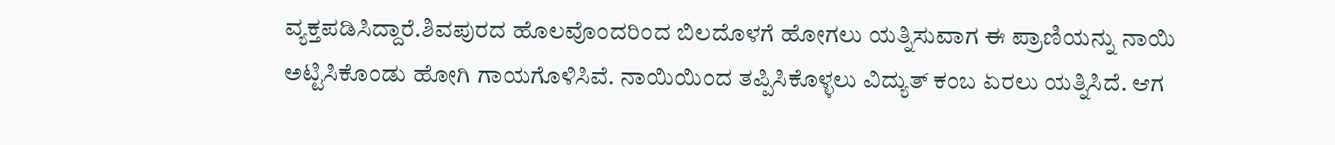ವ್ಯಕ್ತಪಡಿಸಿದ್ದಾರೆ.ಶಿವಪುರದ ಹೊಲವೊಂದರಿಂದ ಬಿಲದೊಳಗೆ ಹೋಗಲು ಯತ್ನಿಸುವಾಗ ಈ ಪ್ರಾಣಿಯನ್ನು ನಾಯಿ ಅಟ್ಟಿಸಿಕೊಂಡು ಹೋಗಿ ಗಾಯಗೊಳಿಸಿವೆ. ನಾಯಿಯಿಂದ ತಪ್ಪಿಸಿಕೊಳ್ಳಲು ವಿದ್ಯುತ್ ಕಂಬ ಏರಲು ಯತ್ನಿಸಿದೆ. ಆಗ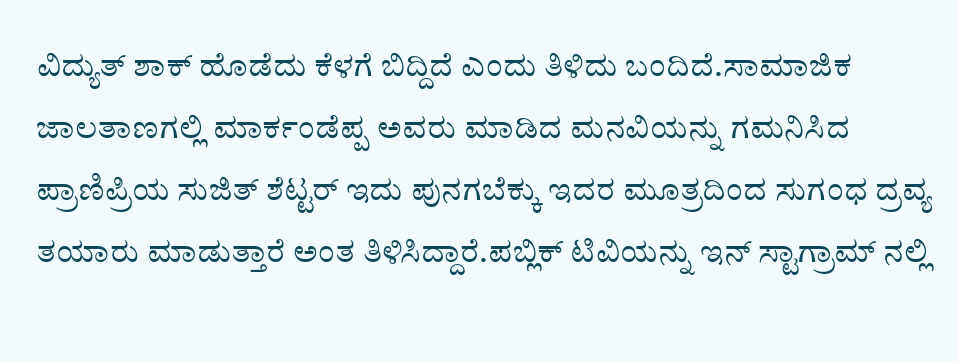ವಿದ್ಯುತ್ ಶಾಕ್ ಹೊಡೆದು ಕೆಳಗೆ ಬಿದ್ದಿದೆ ಎಂದು ತಿಳಿದು ಬಂದಿದೆ.ಸಾಮಾಜಿಕ ಜಾಲತಾಣಗಲ್ಲಿ ಮಾರ್ಕಂಡೆಪ್ಪ ಅವರು ಮಾಡಿದ ಮನವಿಯನ್ನು ಗಮನಿಸಿದ ಪ್ರಾಣಿಪ್ರಿಯ ಸುಜಿತ್ ಶೆಟ್ಟರ್ ಇದು ಪುನಗಬೆಕ್ಕು ಇದರ ಮೂತ್ರದಿಂದ ಸುಗಂಧ ದ್ರವ್ಯ ತಯಾರು ಮಾಡುತ್ತಾರೆ ಅಂತ ತಿಳಿಸಿದ್ದಾರೆ.ಪಬ್ಲಿಕ್ ಟಿವಿಯನ್ನು ಇನ್ ಸ್ಟಾಗ್ರಾಮ್ ನಲ್ಲಿ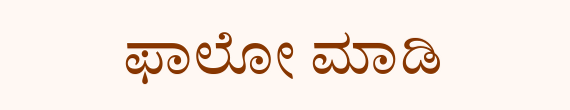ಫಾಲೋ ಮಾಡಿ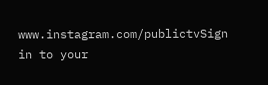www.instagram.com/publictvSign in to your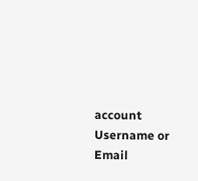account
Username or Email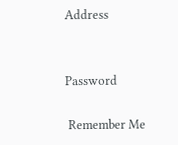Address


Password

 Remember Me